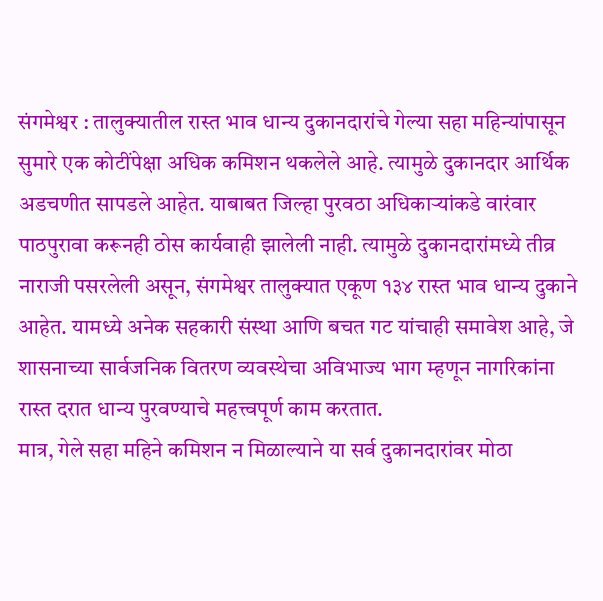संगमेश्वर : तालुक्यातील रास्त भाव धान्य दुकानदारांचे गेल्या सहा महिन्यांपासून सुमारे एक कोटींपेक्षा अधिक कमिशन थकलेले आहे. त्यामुळे दुकानदार आर्थिक अडचणीत सापडले आहेत. याबाबत जिल्हा पुरवठा अधिकाऱ्यांकडे वारंवार पाठपुरावा करूनही ठोस कार्यवाही झालेली नाही. त्यामुळे दुकानदारांमध्ये तीव्र नाराजी पसरलेली असून, संगमेश्वर तालुक्यात एकूण १३४ रास्त भाव धान्य दुकाने आहेत. यामध्ये अनेक सहकारी संस्था आणि बचत गट यांचाही समावेश आहे, जे शासनाच्या सार्वजनिक वितरण व्यवस्थेचा अविभाज्य भाग म्हणून नागरिकांना रास्त दरात धान्य पुरवण्याचे महत्त्वपूर्ण काम करतात.
मात्र, गेले सहा महिने कमिशन न मिळाल्याने या सर्व दुकानदारांवर मोठा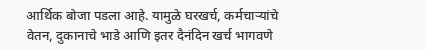आर्थिक बोजा पडला आहे. यामुळे घरखर्च, कर्मचाऱ्यांचे वेतन, दुकानाचे भाडे आणि इतर दैनंदिन खर्च भागवणे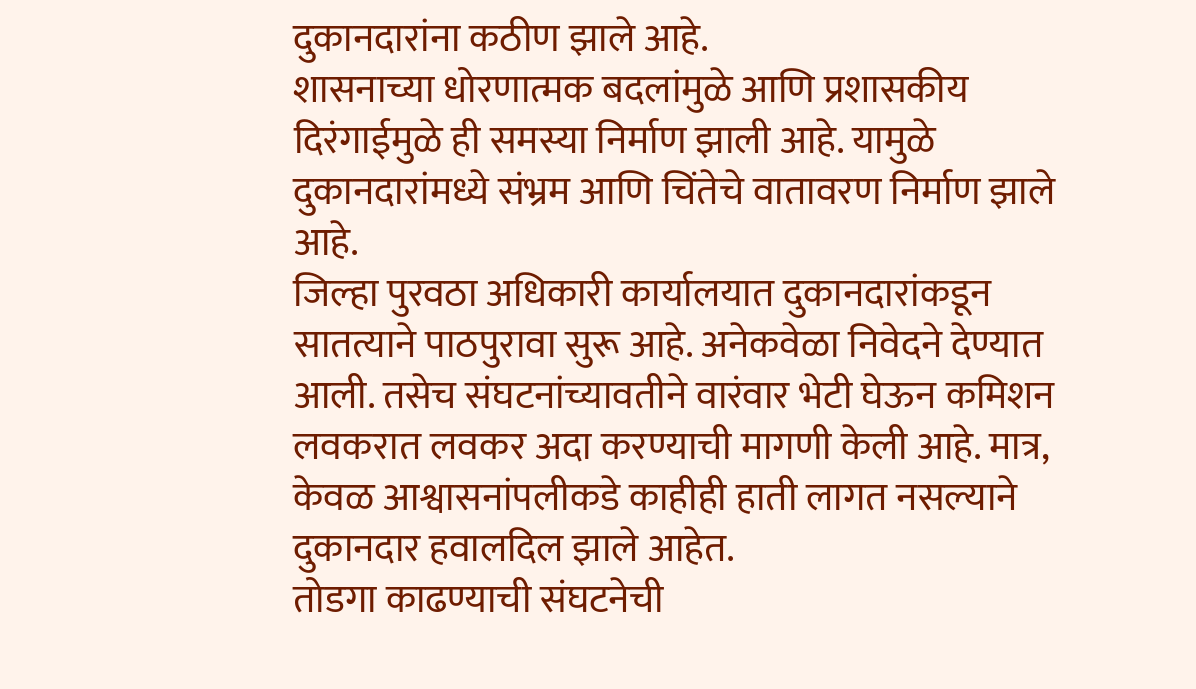दुकानदारांना कठीण झाले आहे.
शासनाच्या धोरणात्मक बदलांमुळे आणि प्रशासकीय दिरंगाईमुळे ही समस्या निर्माण झाली आहे. यामुळे दुकानदारांमध्ये संभ्रम आणि चिंतेचे वातावरण निर्माण झाले आहे.
जिल्हा पुरवठा अधिकारी कार्यालयात दुकानदारांकडून सातत्याने पाठपुरावा सुरू आहे. अनेकवेळा निवेदने देण्यात आली. तसेच संघटनांच्यावतीने वारंवार भेटी घेऊन कमिशन लवकरात लवकर अदा करण्याची मागणी केली आहे. मात्र, केवळ आश्वासनांपलीकडे काहीही हाती लागत नसल्याने दुकानदार हवालदिल झाले आहेत.
तोडगा काढण्याची संघटनेची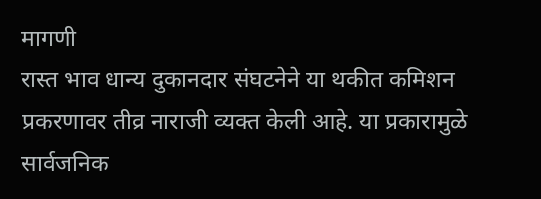मागणी
रास्त भाव धान्य दुकानदार संघटनेने या थकीत कमिशन प्रकरणावर तीव्र नाराजी व्यक्त केली आहे. या प्रकारामुळे सार्वजनिक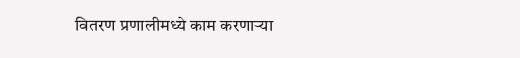वितरण प्रणालीमध्ये काम करणाऱ्या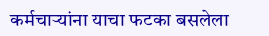कर्मचाऱ्यांना याचा फटका बसलेला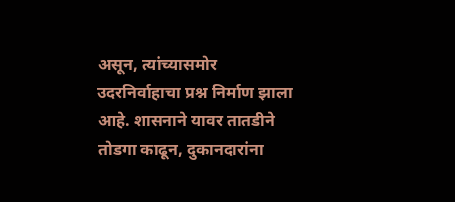असून, त्यांच्यासमोर उदरनिर्वाहाचा प्रश्न निर्माण झाला आहे. शासनाने यावर तातडीने तोडगा काढून, दुकानदारांना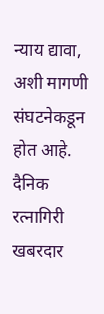न्याय द्यावा, अशी मागणी संघटनेकडून होत आहे.
दैनिक रत्नागिरी खबरदार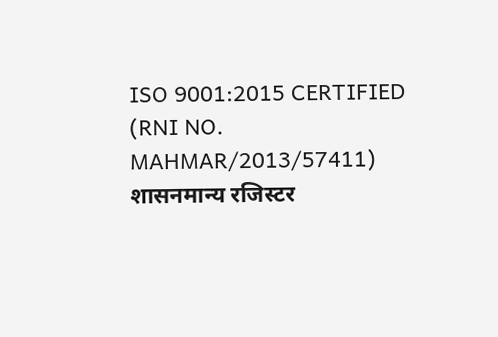ISO 9001:2015 CERTIFIED
(RNI NO. MAHMAR/2013/57411)
शासनमान्य रजिस्टर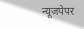न्यूजपेपर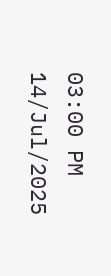03:00 PM 14/Jul/2025